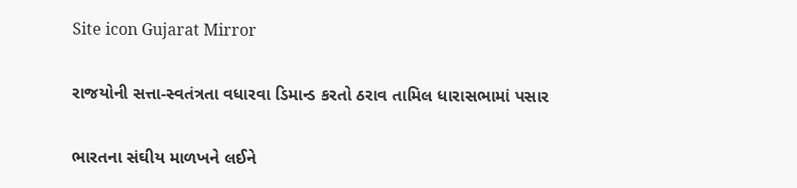Site icon Gujarat Mirror

રાજયોની સત્તા-સ્વતંત્રતા વધારવા ડિમાન્ડ કરતો ઠરાવ તામિલ ધારાસભામાં પસાર

ભારતના સંઘીય માળખને લઈને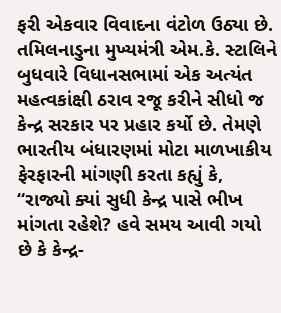ફરી એકવાર વિવાદના વંટોળ ઉઠ્યા છે. તમિલનાડુના મુખ્યમંત્રી એમ.કે. સ્ટાલિને બુધવારે વિધાનસભામાં એક અત્યંત મહત્વકાંક્ષી ઠરાવ રજૂ કરીને સીધો જ કેન્દ્ર સરકાર પર પ્રહાર કર્યો છે. તેમણે ભારતીય બંધારણમાં મોટા માળખાકીય ફેરફારની માંગણી કરતા કહ્યું કે, “રાજ્યો ક્યાં સુધી કેન્દ્ર પાસે ભીખ માંગતા રહેશે? હવે સમય આવી ગયો છે કે કેન્દ્ર-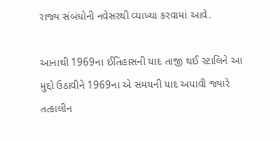રાજ્ય સંબંધોની નવેસરથી વ્યાખ્યા કરવામાં આવે.

આનાથી 1969ના ઈતિહાસની યાદ તાજી થઈ સ્ટાલિને આ મુદ્દો ઉઠાવીને 1969ના એ સમયની યાદ અપાવી જ્યારે તત્કાલીન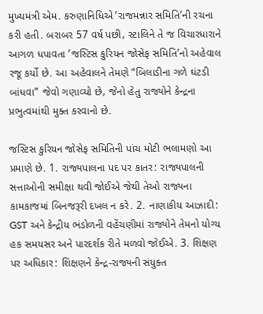મુખ્યમંત્રી એમ. કરુણાનિધિએ ’રાજમન્નાર સમિતિ’ની રચના કરી હતી. બરાબર 57 વર્ષ પછી, સ્ટાલિને તે જ વિચારધારાને આગળ ધપાવતા ’જસ્ટિસ કુરિયન જોસેફ સમિતિ’નો અહેવાલ રજૂ કર્યો છે. આ અહેવાલને તેમણે “બિલાડીના ગળે ઘંટડી બાંધવા” જેવો ગણાવ્યો છે, જેનો હેતુ રાજ્યોને કેન્દ્રના પ્રભુત્વમાંથી મુક્ત કરવાનો છે.

જસ્ટિસ કુરિયન જોસેફ સમિતિની પાંચ મોટી ભલામણો આ પ્રમાણે છે. 1. રાજ્યપાલના પદ પર કાતર: રાજ્યપાલની સત્તાઓની સમીક્ષા થવી જોઈએ જેથી તેઓ રાજ્યના કામકાજમાં બિનજરૂરી દખલ ન કરે. 2. નાણાકીય આઝાદી: GST અને કેન્દ્રીય ભંડોળની વહેંચણીમાં રાજ્યોને તેમનો યોગ્ય હક સમયસર અને પારદર્શક રીતે મળવો જોઈએ. 3. શિક્ષણ પર અધિકાર: શિક્ષણને કેન્દ્ર-રાજ્યની સંયુક્ત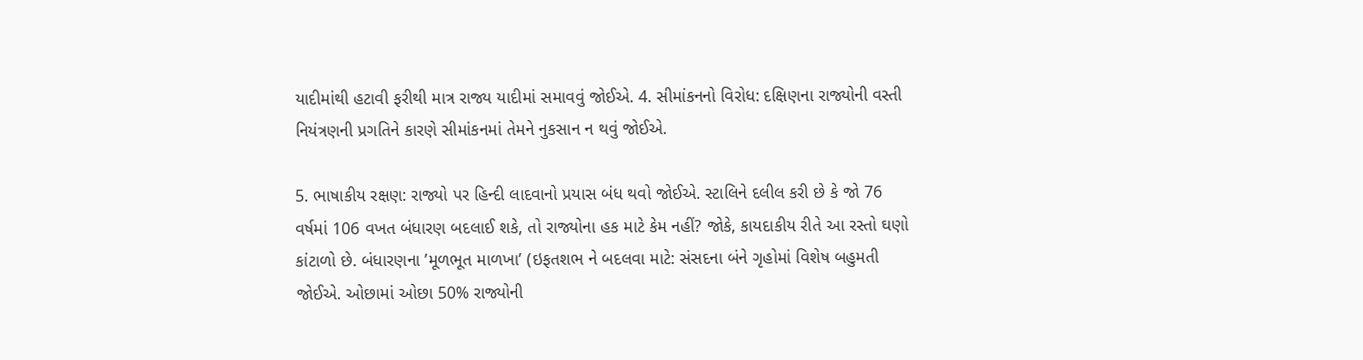યાદીમાંથી હટાવી ફરીથી માત્ર રાજ્ય યાદીમાં સમાવવું જોઈએ. 4. સીમાંકનનો વિરોધ: દક્ષિણના રાજ્યોની વસ્તી નિયંત્રણની પ્રગતિને કારણે સીમાંકનમાં તેમને નુકસાન ન થવું જોઈએ.

5. ભાષાકીય રક્ષણ: રાજ્યો પર હિન્દી લાદવાનો પ્રયાસ બંધ થવો જોઈએ. સ્ટાલિને દલીલ કરી છે કે જો 76 વર્ષમાં 106 વખત બંધારણ બદલાઈ શકે, તો રાજ્યોના હક માટે કેમ નહીં? જોકે, કાયદાકીય રીતે આ રસ્તો ઘણો કાંટાળો છે. બંધારણના ’મૂળભૂત માળખા’ (ઇફતશભ ને બદલવા માટે: સંસદના બંને ગૃહોમાં વિશેષ બહુમતી જોઈએ. ઓછામાં ઓછા 50% રાજ્યોની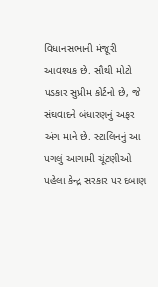વિધાનસભાની મંજૂરી આવશ્યક છે. સૌથી મોટો પડકાર સુપ્રીમ કોર્ટનો છે, જે સંઘવાદને બંધારણનું અફર અંગ માને છે. સ્ટાલિનનું આ પગલું આગામી ચૂંટણીઓ પહેલા કેન્દ્ર સરકાર પર દબાણ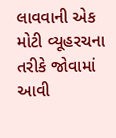લાવવાની એક મોટી વ્યૂહરચના તરીકે જોવામાં આવી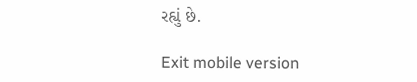રહ્યું છે.

Exit mobile version